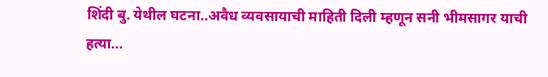शिंदी बु. येथील घटना..अवैध व्यवसायाची माहिती दिली म्हणून सनी भीमसागर याची हत्या...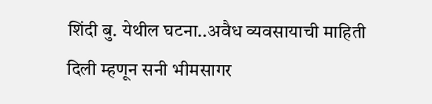शिंदी बु. येथील घटना..अवैध व्यवसायाची माहिती दिली म्हणून सनी भीमसागर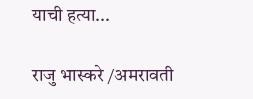याची हत्या...

राजु भास्करे /अमरावती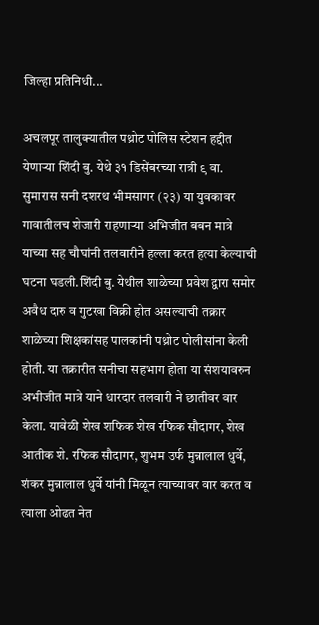जिल्हा प्रतिनिधी...

अचलपूर तालुक्यातील पथ्रोट पोलिस स्टेशन हद्दीत येणाऱ्या शिंदी बु. येथे ३१ डिसेंबरच्या रात्री ९ वा. सुमारास सनी दशरथ भीमसागर (२३) या युवकावर गावातीलच शेजारी राहणाऱ्या अभिजीत बबन मात्रे याच्या सह चौघांनी तलवारीने हल्ला करत हत्या केल्याची घटना घडली.शिंदी बु. येथील शाळेच्या प्रवेश द्वारा समोर अवैध दारु व गुटखा विक्री होत असल्याची तक्रार शाळेच्या शिक्षकांसह पालकांनी पथ्रोट पोलीसांना केली होती. या तक्रारीत सनीचा सहभाग होता या संशयावरुन अभीजीत मात्रे याने धारदार तलवारी ने छातीवर वार केला. यावेळी शेख शफिक शेख रफिक सौदागर, शेख आतीक शे. रफिक सौदागर, शुभम उर्फ मुन्नालाल धुर्वे, शंकर मुन्नालाल धुर्वे यांनी मिळून त्याच्यावर वार करत व त्याला ओढत नेत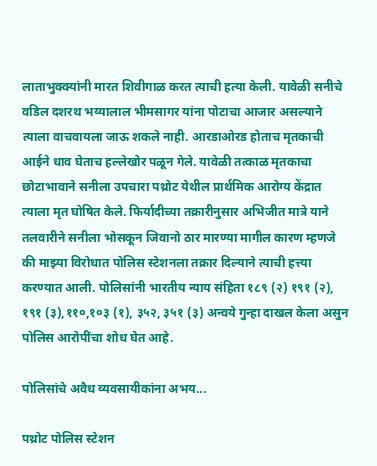लाताभुक्क्यांनी मारत शिवीगाळ करत त्याची हत्या केली. यावेळी सनीचे वडिल दशरथ भय्यालाल भीमसागर यांना पोटाचा आजार असल्याने त्याला वाचवायला जाऊ शकले नाही. आरडाओरड होताच मृतकाची आईने धाव घेताच हल्लेखोर पळून गेले. यावेळी तत्काळ मृतकाचा छोटाभावाने सनीला उपचारा पथ्रोट येथील प्रार्थमिक आरोग्य केंद्रात त्याला मृत घोषित केले. फिर्यादीच्या तक्रारीनुसार अभिजीत मात्रे याने तलवारीने सनीला भोसकून जिवानो ठार मारण्या मागील कारण म्हणजे की माझ्या विरोधात पोलिस स्टेशनला तक्रार दिल्याने त्याची हत्त्या करण्यात आली. पोलिसांनी भारतीय न्याय संहिता १८९ (२) १९१ (२), १९१ (३),११०,१०३ (१), ३५२, ३५१ (३) अन्वये गुन्हा दाखल केला असुन पोलिस आरोपींचा शोध घेत आहे.

पोलिसांचे अवैध व्यवसायीकांना अभय...

पथ्रोट पोलिस स्टेशन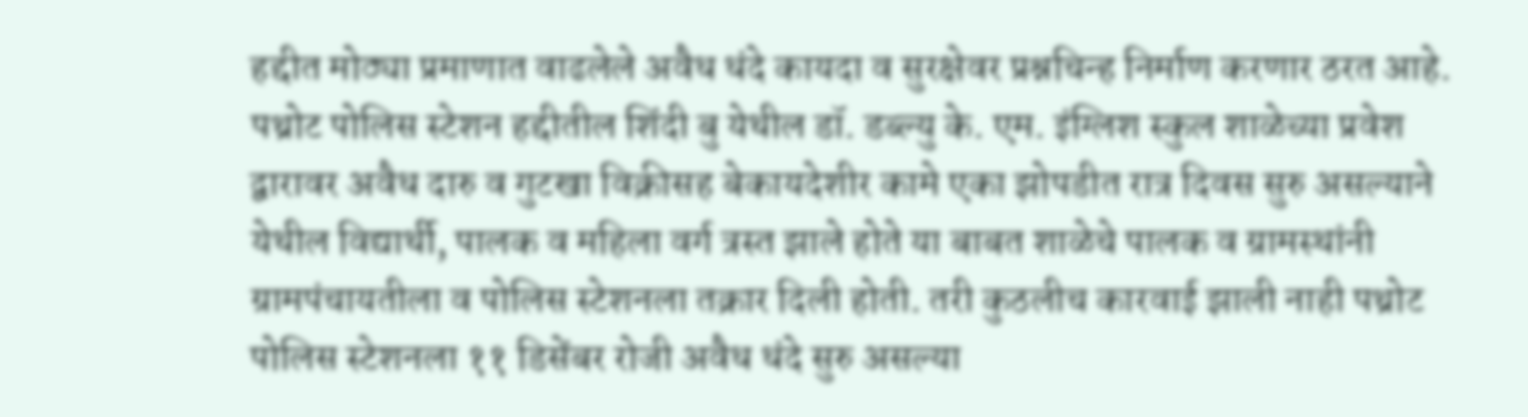हद्दीत मोठ्या प्रमाणात वाढलेले अवैध धंदे कायदा व सुरक्षेवर प्रश्नचिन्ह निर्माण करणार ठरत आहे. पथ्रोट पोलिस स्टेशन हद्दीतील शिंदी बु येथील डॉ. डब्ल्यु के. एम. इंग्लिश स्कुल शाळेच्या प्रवेश द्वारावर अवैध दारु व गुटखा विक्रीसह बेकायदेशीर कामे एका झोपडीत रात्र दिवस सुरु असल्याने येथील विद्यार्थी, पालक व महिला वर्ग त्रस्त झाले होते या बाबत शाळेचे पालक व ग्रामस्थांनी ग्रामपंचायतीला व पोलिस स्टेशनला तक्रार दिली होती. तरी कुठलीच कारवाई झाली नाही पथ्रोट पोलिस स्टेशनला ११ डिसेंबर रोजी अवैध धंदे सुरु असल्या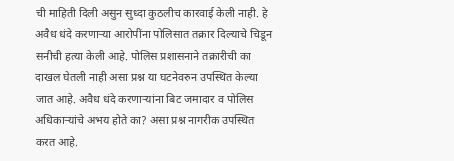ची माहिती दिली असुन सुध्दा कुठलीच कारवाई केली नाही. हे अवैध धंदे करणाऱ्या आरोपींना पोलिसात तक्रार दिल्याचे चिडून सनीची हत्या केली आहे. पोलिस प्रशासनाने तक्रारीची का दाखल घेतली नाही असा प्रश्न या घटनेवरुन उपस्थित केल्या जात आहे. अवैध धंदे करणाऱ्यांना बिट जमादार व पोलिस अधिकाऱ्यांचे अभय होते का? असा प्रश्न नागरीक उपस्थित करत आहे.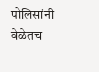पोलिसांनी वेळेतच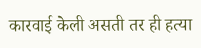कारवाई केली असती तर ही हत्या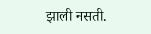झाली नसती.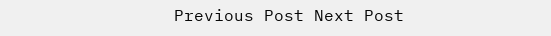Previous Post Next Post